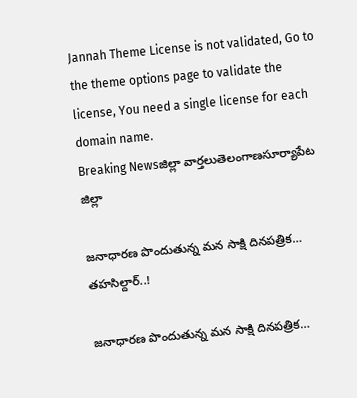Jannah Theme License is not validated, Go to the theme options page to validate the license, You need a single license for each domain name.
Breaking Newsజిల్లా వార్తలుతెలంగాణసూర్యాపేట జిల్లా

జనాధారణ పొందుతున్న మన సాక్షి దినపత్రిక… తహసిల్దార్..!

జనాధారణ పొందుతున్న మన సాక్షి దినపత్రిక…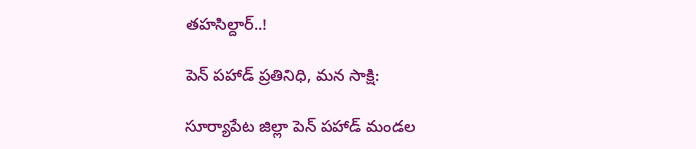తహసిల్దార్..!

పెన్ పహాడ్ ప్రతినిధి, మన సాక్షి:

సూర్యాపేట జిల్లా పెన్ పహాడ్ మండల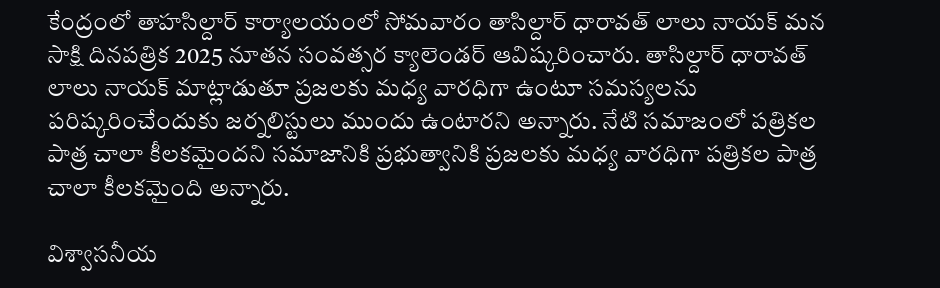కేంద్రంలో తాహసిల్దార్ కార్యాలయంలో సోమవారం తాసిల్దార్ ధారావత్ లాలు నాయక్ మన సాక్షి దినపత్రిక 2025 నూతన సంవత్సర క్యాలెండర్ ఆవిష్కరించారు. తాసిల్దార్ ధారావత్ లాలు నాయక్ మాట్లాడుతూ ప్రజలకు మధ్య వారధిగా ఉంటూ సమస్యలను పరిష్కరించేందుకు జర్నలిస్టులు ముందు ఉంటారని అన్నారు. నేటి సమాజంలో పత్రికల పాత్ర చాలా కీలకమైందని సమాజానికి ప్రభుత్వానికి ప్రజలకు మధ్య వారధిగా పత్రికల పాత్ర చాలా కీలకమైంది అన్నారు.

విశ్వాసనీయ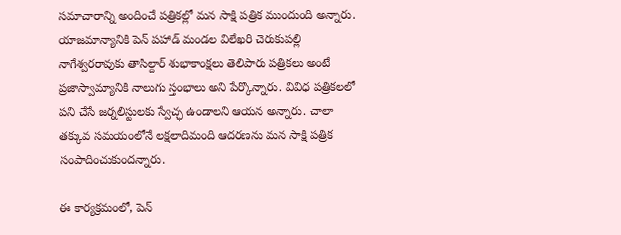సమాచారాన్ని అందించే పత్రికల్లో మన సాక్షి పత్రిక ముందుంది అన్నారు. యాజమాన్యానికి పెన్ పహాడ్ మండల విలేఖరి చెరుకుపల్లి నాగేశ్వరరావుకు తాసిల్దార్ శుభాకాంక్షలు తెలిపారు పత్రికలు అంటే ప్రజాస్వామ్యానికి నాలుగు స్తంభాలు అని పేర్కొన్నారు. వివిధ పత్రికలలో పని చేసే జర్నలిస్టులకు స్వేచ్ఛ ఉండాలని ఆయన అన్నారు. చాలా తక్కువ సమయంలోనే లక్షలాదిమంది ఆదరణను మన సాక్షి పత్రిక సంపాదించుకుందన్నారు.

ఈ కార్యక్రమంలో, పెన్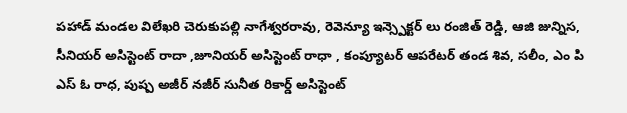పహాడ్ మండల విలేఖరి చెరుకుపల్లి నాగేశ్వరరావు, రెవెన్యూ ఇన్స్పెక్టర్ లు రంజిత్ రెడ్డి, ఆజి జున్నిస, సీనియర్ అసిస్టెంట్ రాదా ,జూనియర్ అసిస్టెంట్ రాధా , కంప్యూటర్ ఆపరేటర్ తండ శివ, సలీం, ఎం పి ఎస్ ఓ రాధ, పుష్ప అజీర్ నజీర్ సునీత రికార్డ్ అసిస్టెంట్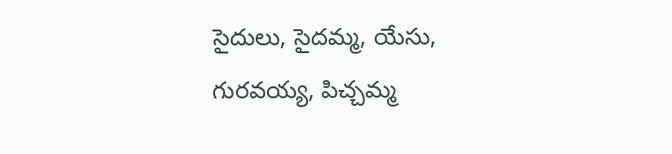సైదులు, సైదమ్మ, యేసు, గురవయ్య, పిచ్చమ్మ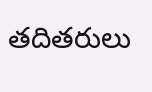తదితరులు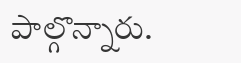పాల్గొన్నారు.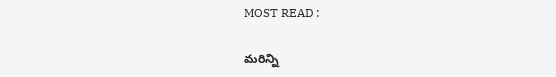MOST READ :

మరిన్ని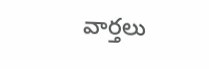వార్తలు